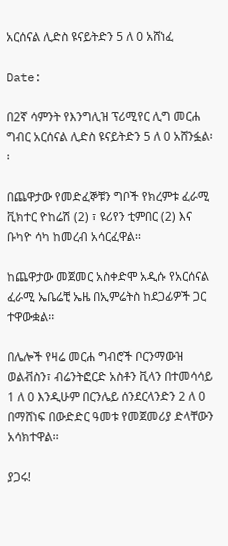አርሰናል ሊድስ ዩናይትድን 5 ለ 0 አሸነፈ

Date:

በ2ኛ ሳምንት የእንግሊዝ ፕሪሚየር ሊግ መርሐ ግብር አርሰናል ሊድስ ዩናይትድን 5 ለ 0 አሸንፏል፡፡

በጨዋታው የመድፈኞቹን ግቦች የክረምቱ ፈራሚ ቪክተር ዮከሬሽ (2) ፣ ዩሪየን ቲምበር (2) እና ቡካዮ ሳካ ከመረብ አሳርፈዋል፡፡

ከጨዋታው መጀመር አስቀድሞ አዲሱ የአርሰናል ፈራሚ ኤቤሬቺ ኤዜ በኢምሬትስ ከደጋፊዎች ጋር ተዋውቋል፡፡

በሌሎች የዛሬ መርሐ ግብሮች ቦርንማውዝ ወልቭስን፣ ብሬንትፎርድ አስቶን ቪላን በተመሳሳይ 1 ለ 0 እንዲሁም በርንሌይ ሰንደርላንድን 2 ለ 0 በማሸነፍ በውድድር ዓመቱ የመጀመሪያ ድላቸውን አሳክተዋል፡፡

ያጋሩ!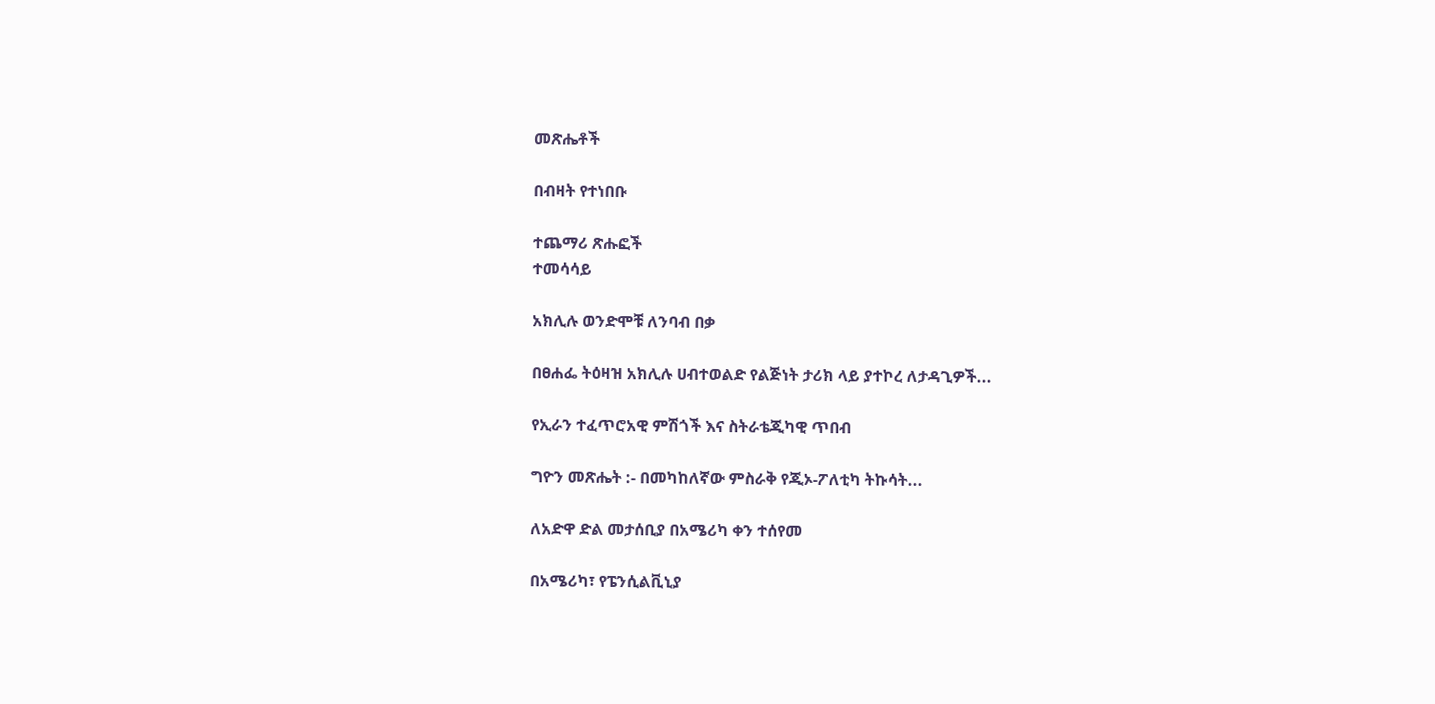መጽሔቶች

በብዛት የተነበቡ

ተጨማሪ ጽሑፎች
ተመሳሳይ

አክሊሉ ወንድሞቹ ለንባብ በቃ

በፀሐፌ ትዕዛዝ አክሊሉ ሀብተወልድ የልጅነት ታሪክ ላይ ያተኮረ ለታዳጊዎች...

የኢራን ተፈጥሮአዊ ምሽጎች እና ስትራቴጂካዊ ጥበብ

ግዮን መጽሔት :- በመካከለኛው ምስራቅ የጂኦ-ፖለቲካ ትኩሳት...

ለአድዋ ድል መታሰቢያ በአሜሪካ ቀን ተሰየመ

በአሜሪካ፣ የፔንሲልቪኒያ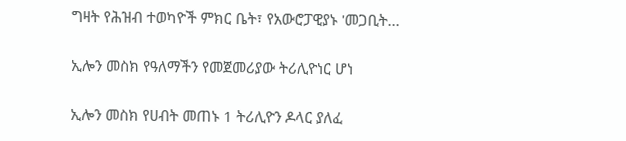ግዛት የሕዝብ ተወካዮች ምክር ቤት፣ የአውሮፓዊያኑ 'መጋቢት...

ኢሎን መስክ የዓለማችን የመጀመሪያው ትሪሊዮነር ሆነ

ኢሎን መስክ የሀብት መጠኑ 1 ትሪሊዮን ዶላር ያለፈ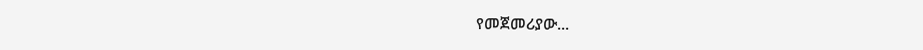የመጀመሪያው...